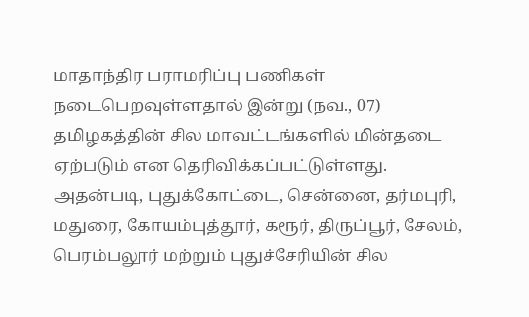மாதாந்திர பராமரிப்பு பணிகள் நடைபெறவுள்ளதால் இன்று (நவ., 07) தமிழகத்தின் சில மாவட்டங்களில் மின்தடை ஏற்படும் என தெரிவிக்கப்பட்டுள்ளது. அதன்படி, புதுக்கோட்டை, சென்னை, தர்மபுரி, மதுரை, கோயம்புத்தூர், கரூர், திருப்பூர், சேலம், பெரம்பலூர் மற்றும் புதுச்சேரியின் சில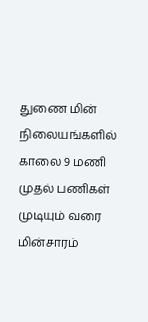துணை மின் நிலையங்களில் காலை 9 மணி முதல் பணிகள் முடியும் வரை மின்சாரம்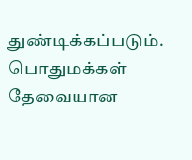துண்டிக்கப்படும். பொதுமக்கள் தேவையான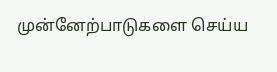முன்னேற்பாடுகளை செய்ய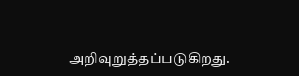அறிவுறுத்தப்படுகிறது.